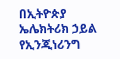በኢትዮጵያ ኤሌክትሪክ ኃይል የኢንጂነሪንግ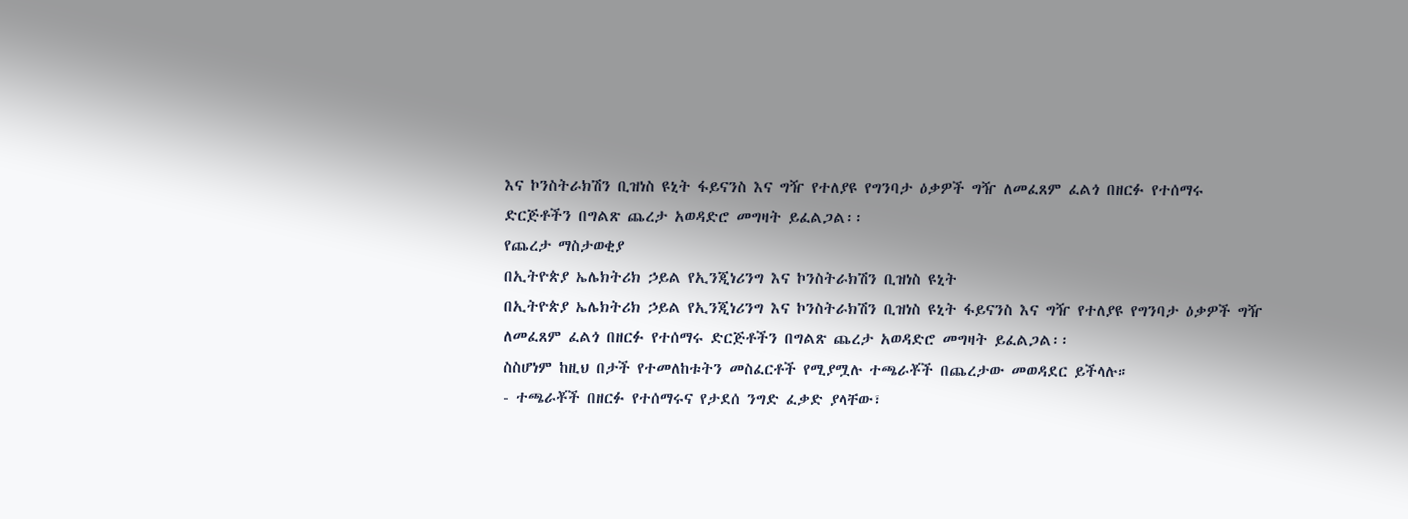እና ኮንስትራክሽን ቢዝነስ ዩኒት ፋይናንስ እና ግዥ የተለያዩ የግንባታ ዕቃዎች ግዥ ለመፈጸም ፈልጎ በዘርፉ የተሰማሩ ድርጅቶችን በግልጽ ጨረታ አወዳድሮ መግዛት ይፈልጋል፡፡
የጨረታ ማስታወቂያ
በኢትዮጵያ ኤሌክትሪክ ኃይል የኢንጂነሪንግ እና ኮንስትራክሽን ቢዝነስ ዩኒት
በኢትዮጵያ ኤሌክትሪክ ኃይል የኢንጂነሪንግ እና ኮንስትራክሽን ቢዝነስ ዩኒት ፋይናንስ እና ግዥ የተለያዩ የግንባታ ዕቃዎች ግዥ ለመፈጸም ፈልጎ በዘርፉ የተሰማሩ ድርጅቶችን በግልጽ ጨረታ አወዳድሮ መግዛት ይፈልጋል፡፡
ስስሆነም ከዚህ በታች የተመለከቱትን መስፈርቶች የሚያሟሉ ተጫራቾች በጨረታው መወዳደር ይችላሉ።
- ተጫራቾች በዘርፉ የተሰማሩና የታደሰ ንግድ ፈቃድ ያላቸው፣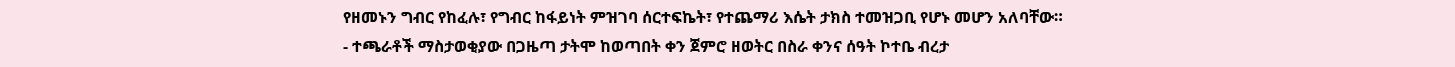የዘመኑን ግብር የከፈሉ፣ የግብር ከፋይነት ምዝገባ ሰርተፍኬት፣ የተጨማሪ እሴት ታክስ ተመዝጋቢ የሆኑ መሆን አለባቸው።
- ተጫራቶች ማስታወቂያው በጋዜጣ ታትሞ ከወጣበት ቀን ጀምሮ ዘወትር በስራ ቀንና ሰዓት ኮተቤ ብረታ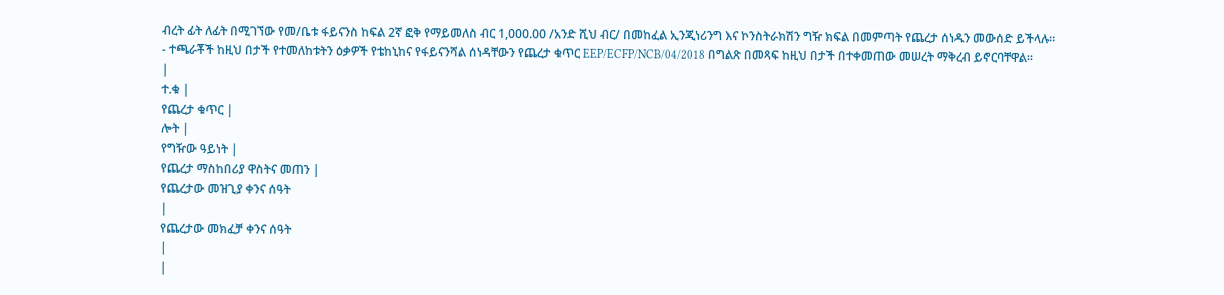ብረት ፊት ለፊት በሚገኘው የመ/ቤቱ ፋይናንስ ከፍል 2ኛ ፎቅ የማይመለስ ብር 1,000.00 /አንድ ሺህ ብር/ በመከፈል ኢንጂነሪንግ እና ኮንስትራክሽን ግዥ ክፍል በመምጣት የጨረታ ሰነዱን መውሰድ ይችላሉ።
- ተጫራቾች ከዚህ በታች የተመለከቱትን ዕቃዎች የቴከኒከና የፋይናንሻል ሰነዳቸውን የጨረታ ቁጥር EEP/ECFP/NCB/04/2018 በግልጽ በመጻፍ ከዚህ በታች በተቀመጠው መሠረት ማቅረብ ይኖርባቸዋል።
|
ተ.ቁ |
የጨረታ ቁጥር |
ሎት |
የግዥው ዓይነት |
የጨረታ ማስከበሪያ ዋስትና መጠን |
የጨረታው መዝጊያ ቀንና ሰዓት
|
የጨረታው መክፈቻ ቀንና ሰዓት
|
|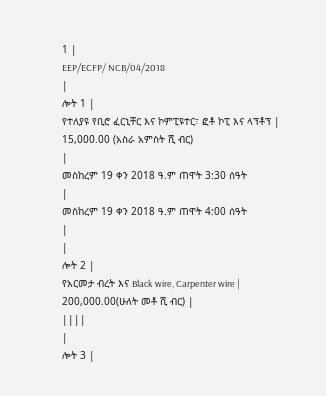1 |
EEP/ECFP/ NCB/04/2018
|
ሎት 1 |
የተለያዩ የቢሮ ፈርኒቸር እና ኮምፒዩተር፣ ፎቶ ኮፒ እና ላፕቶፕ |
15,000.00 (አስራ አምስት ሺ ብር)
|
መስከረም 19 ቀን 2018 ዓ.ም ጠዋት 3:30 ሰዓት
|
መስከረም 19 ቀን 2018 ዓ.ም ጠዋት 4:00 ሰዓት
|
|
ሎት 2 |
የአርመታ ብረት እና Black wire, Carpenter wire |
200,000.00(ሁለት መቶ ሺ ብር) |
||||
|
ሎት 3 |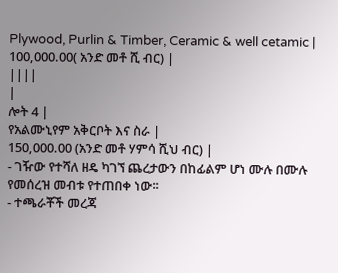Plywood, Purlin & Timber, Ceramic & well cetamic |
100,000.00( አንድ መቶ ሺ ብር) |
||||
|
ሎት 4 |
የአልሙኒየም አቅርቦት እና ስራ |
150,000.00 (አንድ መቶ ሃምሳ ሺህ ብር) |
- ገዥው የተሻለ ዘዴ ካገኘ ጨረታውን በከፊልም ሆነ ሙሉ በሙሉ የመሰረዝ መብቱ የተጠበቀ ነው፡፡
- ተጫራቾች መረጃ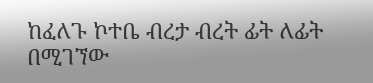ከፈለጉ ኮተቤ ብረታ ብረት ፊት ለፊት በሚገኘው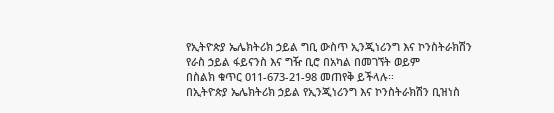የኢትዮጵያ ኤሌክትሪክ ኃይል ግቢ ውስጥ ኢንጂነሪንግ እና ኮንስትራክሽን የራስ ኃይል ፋይናንስ እና ግዥ ቢሮ በአካል በመገኘት ወይም
በስልክ ቁጥር 011-673-21-98 መጠየቅ ይችላሉ፡፡
በኢትዮጵያ ኤሌክትሪክ ኃይል የኢንጂነሪንግ እና ኮንስትራክሽን ቢዝነስ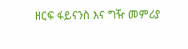ዘርፍ ፋይናንስ እና ግዥ መምሪያ